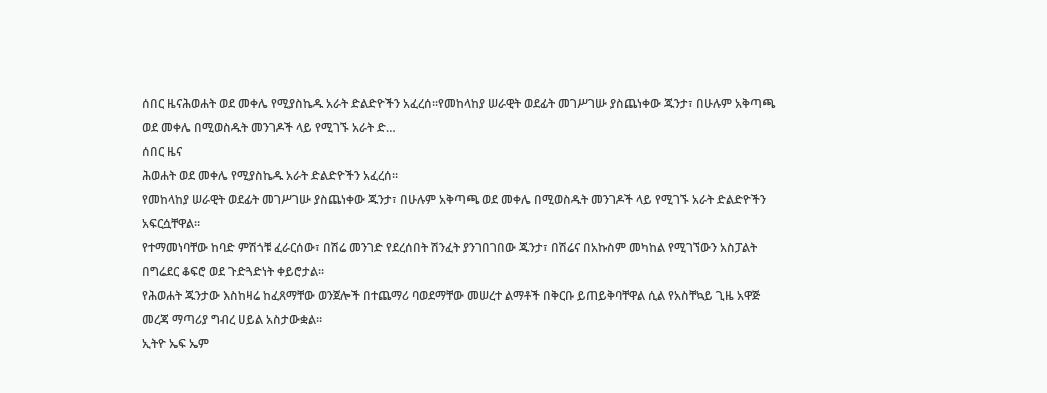ሰበር ዜናሕወሐት ወደ መቀሌ የሚያስኬዱ አራት ድልድዮችን አፈረሰ።የመከላከያ ሠራዊት ወደፊት መገሥገሡ ያስጨነቀው ጁንታ፣ በሁሉም አቅጣጫ ወደ መቀሌ በሚወስዱት መንገዶች ላይ የሚገኙ አራት ድ…
ሰበር ዜና
ሕወሐት ወደ መቀሌ የሚያስኬዱ አራት ድልድዮችን አፈረሰ።
የመከላከያ ሠራዊት ወደፊት መገሥገሡ ያስጨነቀው ጁንታ፣ በሁሉም አቅጣጫ ወደ መቀሌ በሚወስዱት መንገዶች ላይ የሚገኙ አራት ድልድዮችን አፍርሷቸዋል።
የተማመነባቸው ከባድ ምሽጎቹ ፈራርሰው፣ በሽሬ መንገድ የደረሰበት ሽንፈት ያንገበገበው ጁንታ፣ በሽሬና በአኩስም መካከል የሚገኘውን አስፓልት በግሬደር ቆፍሮ ወደ ጉድጓድነት ቀይሮታል።
የሕወሐት ጁንታው እስከዛሬ ከፈጸማቸው ወንጀሎች በተጨማሪ ባወደማቸው መሠረተ ልማቶች በቅርቡ ይጠይቅባቸዋል ሲል የአስቸኳይ ጊዜ አዋጅ መረጃ ማጣሪያ ግብረ ሀይል አስታውቋል።
ኢትዮ ኤፍ ኤም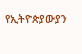የኢትዮጵያውያን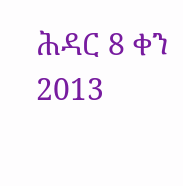ሕዳር 8 ቀን 2013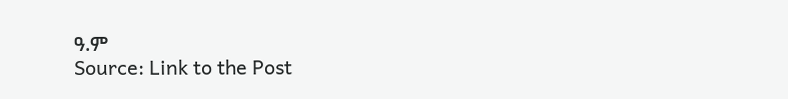ዓ.ም
Source: Link to the Post